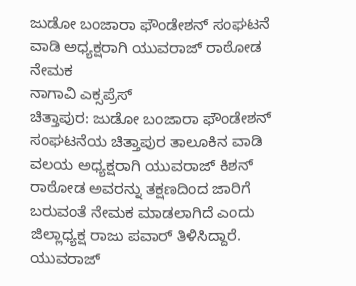ಜುಡೋ ಬಂಜಾರಾ ಫೌಂಡೇಶನ್ ಸಂಘಟನೆ ವಾಡಿ ಅಧ್ಯಕ್ಷರಾಗಿ ಯುವರಾಜ್ ರಾಠೋಡ ನೇಮಕ
ನಾಗಾವಿ ಎಕ್ಸಪ್ರೆಸ್
ಚಿತ್ತಾಪುರ: ಜುಡೋ ಬಂಜಾರಾ ಫೌಂಡೇಶನ್ ಸಂಘಟನೆಯ ಚಿತ್ತಾಪುರ ತಾಲೂಕಿನ ವಾಡಿ ವಲಯ ಅಧ್ಯಕ್ಷರಾಗಿ ಯುವರಾಜ್ ಕಿಶನ್ ರಾಠೋಡ ಅವರನ್ನು ತಕ್ಷಣದಿಂದ ಜಾರಿಗೆ ಬರುವಂತೆ ನೇಮಕ ಮಾಡಲಾಗಿದೆ ಎಂದು ಜಿಲ್ಲಾಧ್ಯಕ್ಷ ರಾಜು ಪವಾರ್ ತಿಳಿಸಿದ್ದಾರೆ.
ಯುವರಾಜ್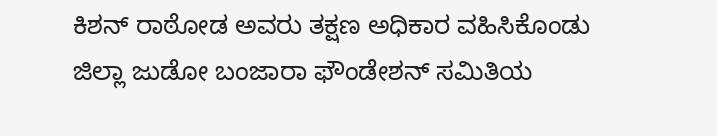ಕಿಶನ್ ರಾಠೋಡ ಅವರು ತಕ್ಷಣ ಅಧಿಕಾರ ವಹಿಸಿಕೊಂಡು ಜಿಲ್ಲಾ ಜುಡೋ ಬಂಜಾರಾ ಫೌಂಡೇಶನ್ ಸಮಿತಿಯ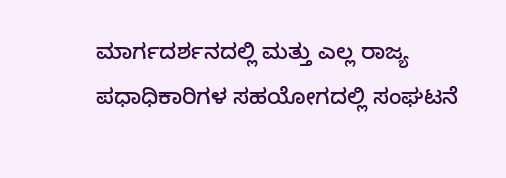ಮಾರ್ಗದರ್ಶನದಲ್ಲಿ ಮತ್ತು ಎಲ್ಲ ರಾಜ್ಯ ಪಧಾಧಿಕಾರಿಗಳ ಸಹಯೋಗದಲ್ಲಿ ಸಂಘಟನೆ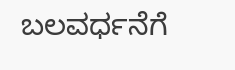ಬಲವರ್ಧನೆಗೆ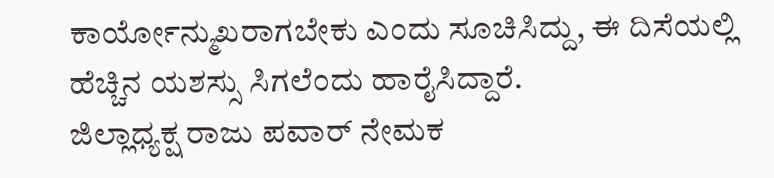ಕಾರ್ಯೋನ್ಮುಖರಾಗಬೇಕು ಎಂದು ಸೂಚಿಸಿದ್ದು, ಈ ದಿಸೆಯಲ್ಲಿ ಹೆಚ್ಚಿನ ಯಶಸ್ಸು ಸಿಗಲೆಂದು ಹಾರೈಸಿದ್ದಾರೆ.
ಜಿಲ್ಲಾಧ್ಯಕ್ಷ ರಾಜು ಪವಾರ್ ನೇಮಕ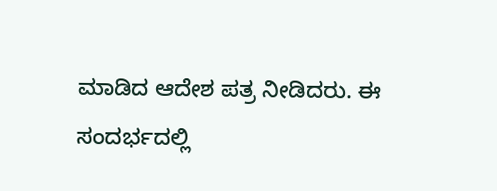ಮಾಡಿದ ಆದೇಶ ಪತ್ರ ನೀಡಿದರು. ಈ ಸಂದರ್ಭದಲ್ಲಿ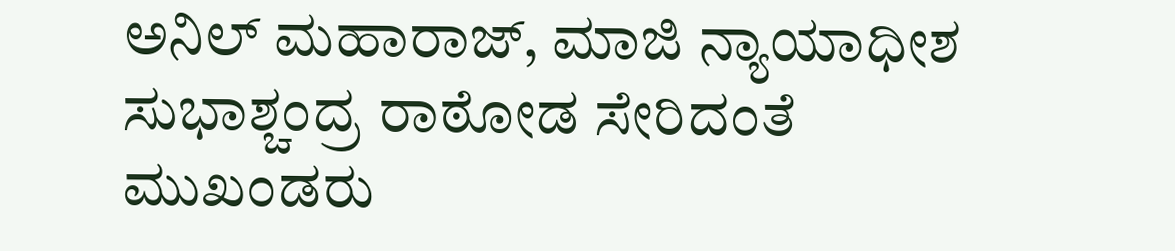ಅನಿಲ್ ಮಹಾರಾಜ್, ಮಾಜಿ ನ್ಯಾಯಾಧೀಶ ಸುಭಾಶ್ಚಂದ್ರ ರಾಠೋಡ ಸೇರಿದಂತೆ ಮುಖಂಡರು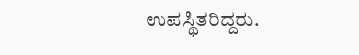ಉಪಸ್ಥಿತರಿದ್ದರು.